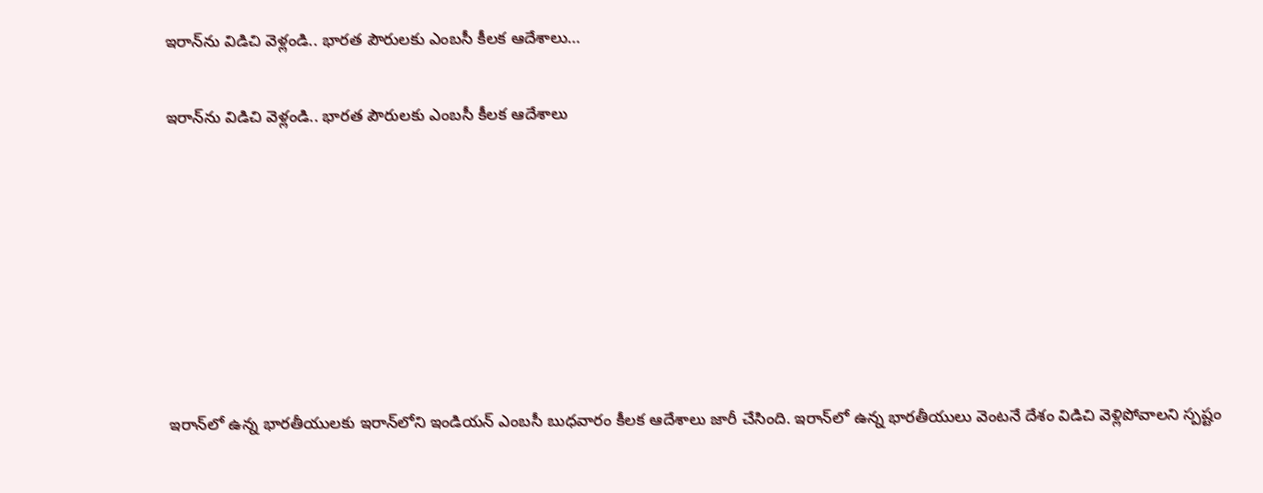ఇరాన్‌ను విడిచి వెళ్లండి.. భారత పౌరులకు ఎంబసీ కీలక ఆదేశాలు…

ఇరాన్‌ను విడిచి వెళ్లండి.. భారత పౌరులకు ఎంబసీ కీలక ఆదేశాలు







ఇరాన్‌లో ఉన్న భారతీయులకు ఇరాన్‌లోని ఇండియన్ ఎంబసీ బుధవారం కీలక ఆదేశాలు జారీ చేసింది. ఇరాన్‌లో ఉన్న భారతీయులు వెంటనే దేశం విడిచి వెళ్లిపోవాలని స్పష్టం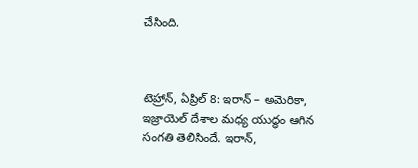చేసింది.



టెహ్రాన్, ఏప్రిల్ 8: ఇరాన్ – అమెరికా, ఇజ్రాయెల్ దేశాల మధ్య యుద్ధం ఆగిన సంగతి తెలిసిందే. ఇరాన్,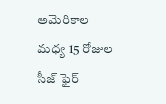అమెరికాల మధ్య 15 రోజుల సీజ్ ఫైర్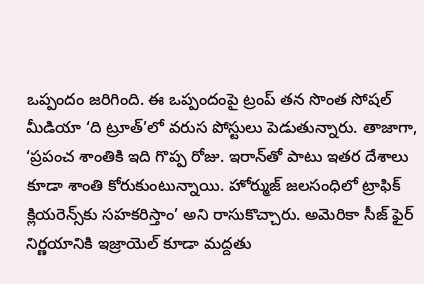ఒప్పందం జరిగింది. ఈ ఒప్పందంపై ట్రంప్ తన సొంత సోషల్ మీడియా ‘ది ట్రూత్‌’లో వరుస పోస్టులు పెడుతున్నారు. తాజాగా, ‘ప్రపంచ శాంతికి ఇది గొప్ప రోజు. ఇరాన్‌తో పాటు ఇతర దేశాలు కూడా శాంతి కోరుకుంటున్నాయి. హోర్ముజ్‌ జలసంధిలో ట్రాఫిక్‌ క్లియరెన్స్‌కు సహకరిస్తాం’ అని రాసుకొచ్చారు. అమెరికా సీజ్ ఫైర్ నిర్ణయానికి ఇజ్రాయెల్‌ కూడా మద్దతు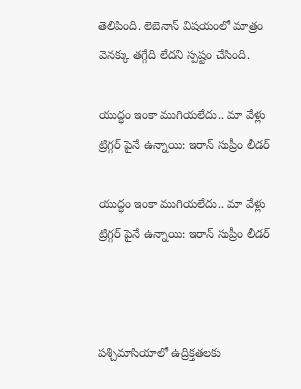తెలిపింది. లెబెనాన్ విషయంలో మాత్రం వెనక్కు తగ్గేది లేదని స్పష్టం చేసింది.

యుద్ధం ఇంకా ముగియలేదు.. మా వేళ్లు ట్రిగ్గర్ పైనే ఉన్నాయి: ఇరాన్ సుప్రీం లీడర్

యుద్ధం ఇంకా ముగియలేదు.. మా వేళ్లు ట్రిగ్గర్ పైనే ఉన్నాయి: ఇరాన్ సుప్రీం లీడర్



పశ్చిమాసియాలో ఉద్రిక్తతలకు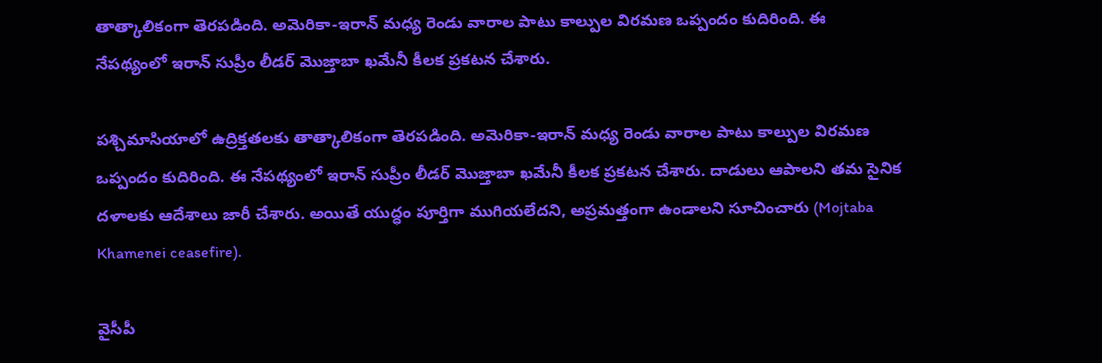తాత్కాలికంగా తెరపడింది. అమెరికా-ఇరాన్ మధ్య రెండు వారాల పాటు కాల్పుల విరమణ ఒప్పందం కుదిరింది. ఈ నేపథ్యంలో ఇరాన్ సుప్రీం లీడర్ మొజ్తాబా ఖమేనీ కీలక ప్రకటన చేశారు.

పశ్చిమాసియాలో ఉద్రిక్తతలకు తాత్కాలికంగా తెరపడింది. అమెరికా-ఇరాన్ మధ్య రెండు వారాల పాటు కాల్పుల విరమణ ఒప్పందం కుదిరింది. ఈ నేపథ్యంలో ఇరాన్ సుప్రీం లీడర్ మొజ్తాబా ఖమేనీ కీలక ప్రకటన చేశారు. దాడులు ఆపాలని తమ సైనిక దళాలకు ఆదేశాలు జారీ చేశారు. అయితే యుద్ధం పూర్తిగా ముగియలేదని, అప్రమత్తంగా ఉండాలని సూచించారు (Mojtaba Khamenei ceasefire).

వైసీపీ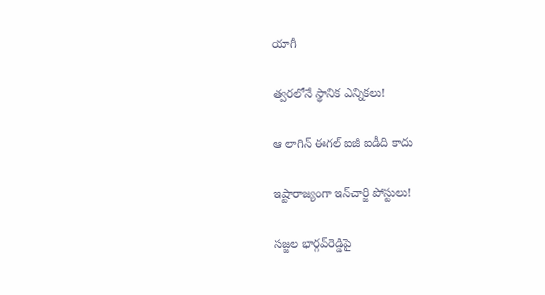యాగీ

త్వరలోనే స్థానిక ఎన్నికలు!

ఆ లాగిన్‌ ఈగల్‌ ఐజీ ఐడీది కాదు

ఇష్టారాజ్యంగా ఇన్‌చార్జి పోస్టులు!

సజ్జల భార్గవ్‌రెడ్డిపై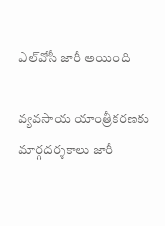ఎల్‌వోసీ జారీ అయింది

వ్యవసాయ యాంత్రీకరణకు మార్గదర్శకాలు జారీ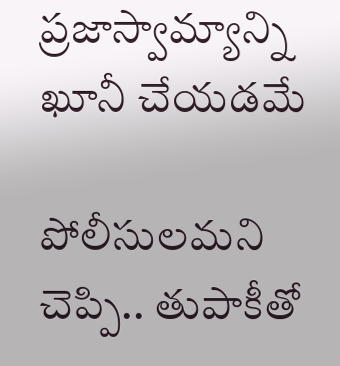ప్రజాస్వామ్యాన్ని ఖూనీ చేయడమే

పోలీసులమని చెప్పి.. తుపాకీతో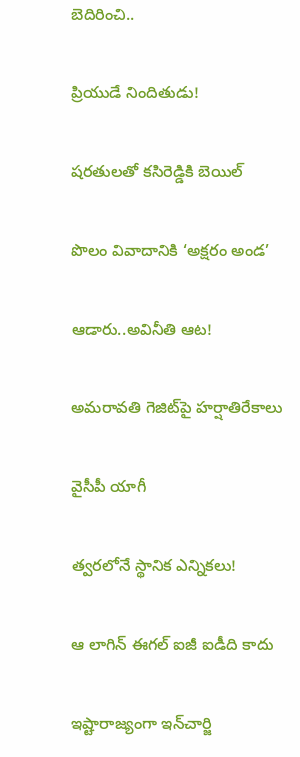బెదిరించి..

ప్రియుడే నిందితుడు!

షరతులతో కసిరెడ్డికి బెయిల్‌

పొలం వివాదానికి ‘అక్షరం అండ’

ఆడారు..అవినీతి ఆట!

అమరావతి గెజిట్‌పై హర్షాతిరేకాలు

వైసీపీ యాగీ

త్వరలోనే స్థానిక ఎన్నికలు!

ఆ లాగిన్‌ ఈగల్‌ ఐజీ ఐడీది కాదు

ఇష్టారాజ్యంగా ఇన్‌చార్జి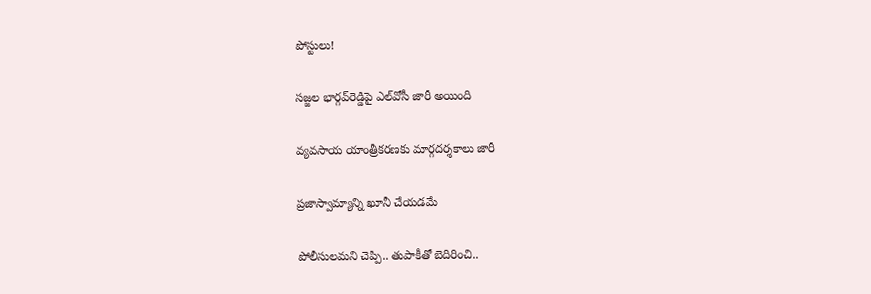పోస్టులు!

సజ్జల భార్గవ్‌రెడ్డిపై ఎల్‌వోసీ జారీ అయింది

వ్యవసాయ యాంత్రీకరణకు మార్గదర్శకాలు జారీ

ప్రజాస్వామ్యాన్ని ఖూనీ చేయడమే

పోలీసులమని చెప్పి.. తుపాకీతో బెదిరించి..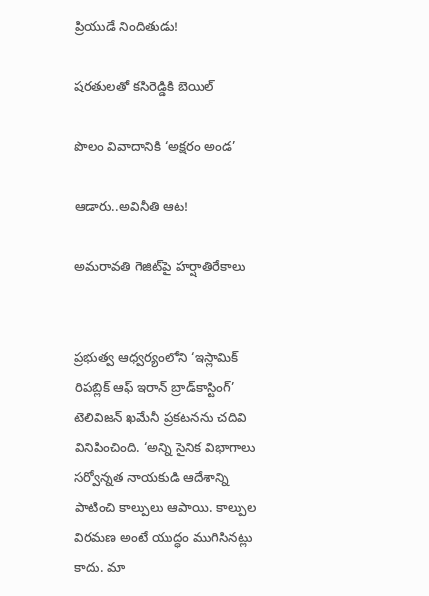ప్రియుడే నిందితుడు!

షరతులతో కసిరెడ్డికి బెయిల్‌

పొలం వివాదానికి ‘అక్షరం అండ’

ఆడారు..అవినీతి ఆట!

అమరావతి గెజిట్‌పై హర్షాతిరేకాలు


ప్రభుత్వ ఆధ్వర్యంలోని ‘ఇస్లామిక్ రిపబ్లిక్ ఆఫ్ ఇరాన్ బ్రాడ్‌కాస్టింగ్’ టెలివిజన్ ఖమేనీ ప్రకటనను చదివి వినిపించింది. ‘అన్ని సైనిక విభాగాలు సర్వోన్నత నాయకుడి ఆదేశాన్ని పాటించి కాల్పులు ఆపాయి. కాల్పుల విరమణ అంటే యుద్ధం ముగిసినట్లు కాదు. మా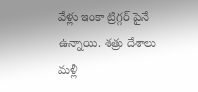వేళ్లు ఇంకా ట్రిగ్గర్ పైనే ఉన్నాయి. శత్రు దేశాలు మళ్లీ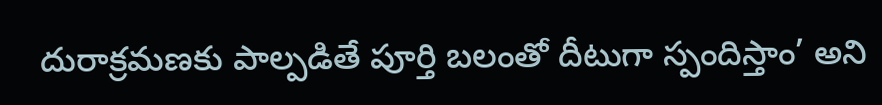దురాక్రమణకు పాల్పడితే పూర్తి బలంతో దీటుగా స్పందిస్తాం’ అని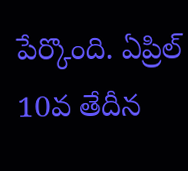పేర్కొంది. ఏప్రిల్ 10వ తేదీన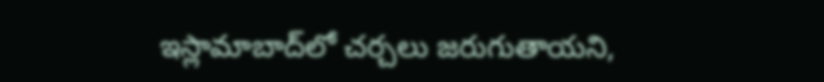ఇస్లామాబాద్‌లో చర్చలు జరుగుతాయని,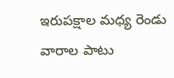ఇరుపక్షాల మధ్య రెండు వారాల పాటు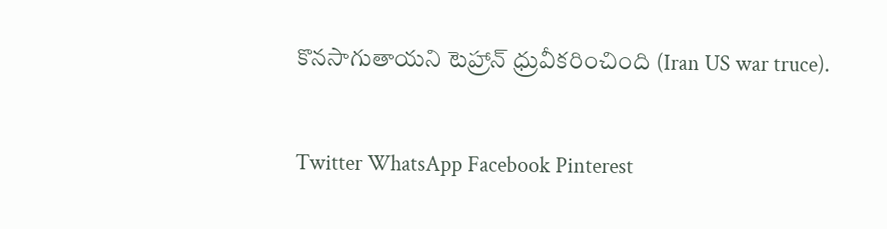కొనసాగుతాయని టెహ్రాన్ ధ్రువీకరించింది (Iran US war truce).

Twitter WhatsApp Facebook Pinterest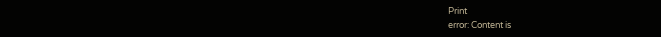Print
error: Content is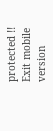protected !!
Exit mobile version